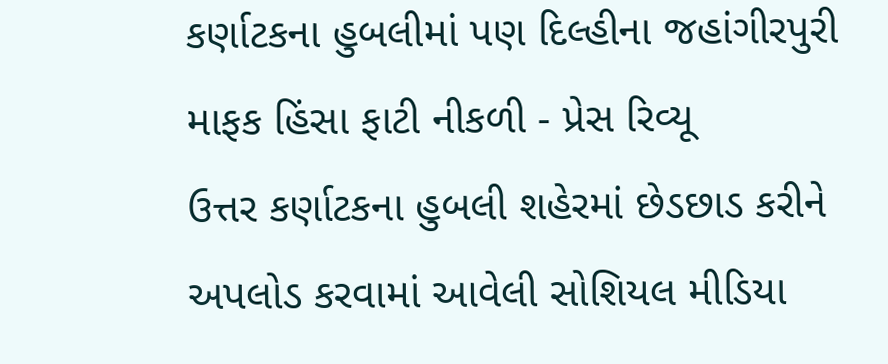કર્ણાટકના હુબલીમાં પણ દિલ્હીના જહાંગીરપુરી માફક હિંસા ફાટી નીકળી - પ્રેસ રિવ્યૂ
ઉત્તર કર્ણાટકના હુબલી શહેરમાં છેડછાડ કરીને અપલોડ કરવામાં આવેલી સોશિયલ મીડિયા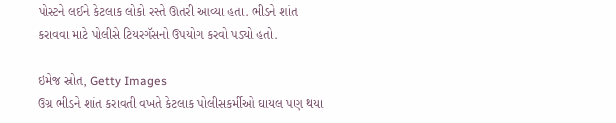પોસ્ટને લઈને કેટલાક લોકો રસ્તે ઊતરી આવ્યા હતા. ભીડને શાંત કરાવવા માટે પોલીસે ટિયરગૅસનો ઉપયોગ કરવો પડ્યો હતો.

ઇમેજ સ્રોત, Getty Images
ઉગ્ર ભીડને શાંત કરાવતી વખતે કેટલાક પોલીસકર્મીઓ ઘાયલ પણ થયા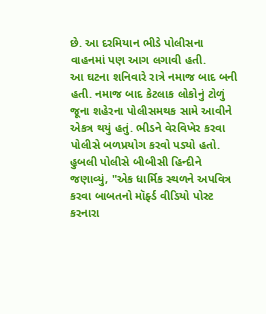છે. આ દરમિયાન ભીડે પોલીસના વાહનમાં પણ આગ લગાવી હતી.
આ ઘટના શનિવારે રાત્રે નમાજ બાદ બની હતી. નમાજ બાદ કેટલાક લોકોનું ટોળું જૂના શહેરના પોલીસમથક સામે આવીને એકત્ર થયું હતું. ભીડને વેરવિખેર કરવા પોલીસે બળપ્રયોગ કરવો પડ્યો હતો.
હુબલી પોલીસે બીબીસી હિન્દીને જણાવ્યું, "એક ધાર્મિક સ્થળને અપવિત્ર કરવા બાબતનો મૉર્ફ્ડ વીડિયો પોસ્ટ કરનારા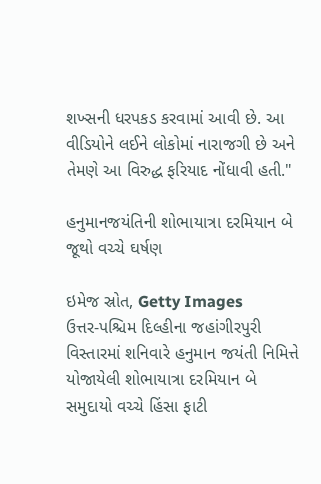શખ્સની ધરપકડ કરવામાં આવી છે. આ વીડિયોને લઈને લોકોમાં નારાજગી છે અને તેમણે આ વિરુદ્ધ ફરિયાદ નોંધાવી હતી."

હનુમાનજયંતિની શોભાયાત્રા દરમિયાન બે જૂથો વચ્ચે ઘર્ષણ

ઇમેજ સ્રોત, Getty Images
ઉત્તર-પશ્ચિમ દિલ્હીના જહાંગીરપુરી વિસ્તારમાં શનિવારે હનુમાન જયંતી નિમિત્તે યોજાયેલી શોભાયાત્રા દરમિયાન બે સમુદાયો વચ્ચે હિંસા ફાટી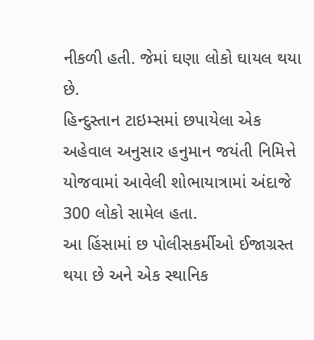નીકળી હતી. જેમાં ઘણા લોકો ઘાયલ થયા છે.
હિન્દુસ્તાન ટાઇમ્સમાં છપાયેલા એક અહેવાલ અનુસાર હનુમાન જયંતી નિમિત્તે યોજવામાં આવેલી શોભાયાત્રામાં અંદાજે 300 લોકો સામેલ હતા.
આ હિંસામાં છ પોલીસકર્મીઓ ઈજાગ્રસ્ત થયા છે અને એક સ્થાનિક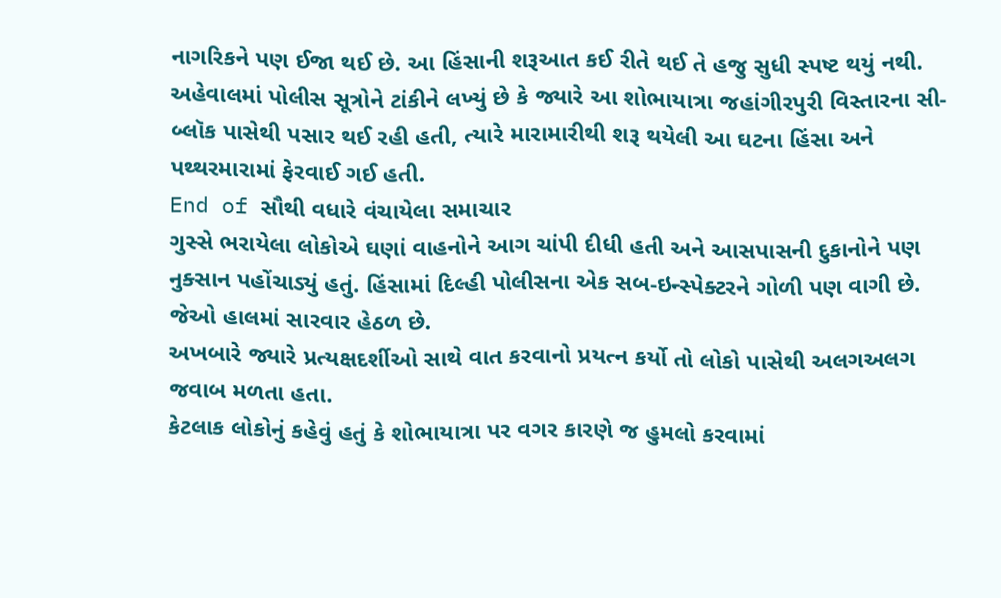નાગરિકને પણ ઈજા થઈ છે. આ હિંસાની શરૂઆત કઈ રીતે થઈ તે હજુ સુધી સ્પષ્ટ થયું નથી.
અહેવાલમાં પોલીસ સૂત્રોને ટાંકીને લખ્યું છે કે જ્યારે આ શોભાયાત્રા જહાંગીરપુરી વિસ્તારના સી-બ્લૉક પાસેથી પસાર થઈ રહી હતી, ત્યારે મારામારીથી શરૂ થયેલી આ ઘટના હિંસા અને પથ્થરમારામાં ફેરવાઈ ગઈ હતી.
End of સૌથી વધારે વંચાયેલા સમાચાર
ગુસ્સે ભરાયેલા લોકોએ ઘણાં વાહનોને આગ ચાંપી દીધી હતી અને આસપાસની દુકાનોને પણ નુક્સાન પહોંચાડ્યું હતું. હિંસામાં દિલ્હી પોલીસના એક સબ-ઇન્સ્પેક્ટરને ગોળી પણ વાગી છે. જેઓ હાલમાં સારવાર હેઠળ છે.
અખબારે જ્યારે પ્રત્યક્ષદર્શીઓ સાથે વાત કરવાનો પ્રયત્ન કર્યો તો લોકો પાસેથી અલગઅલગ જવાબ મળતા હતા.
કેટલાક લોકોનું કહેવું હતું કે શોભાયાત્રા પર વગર કારણે જ હુમલો કરવામાં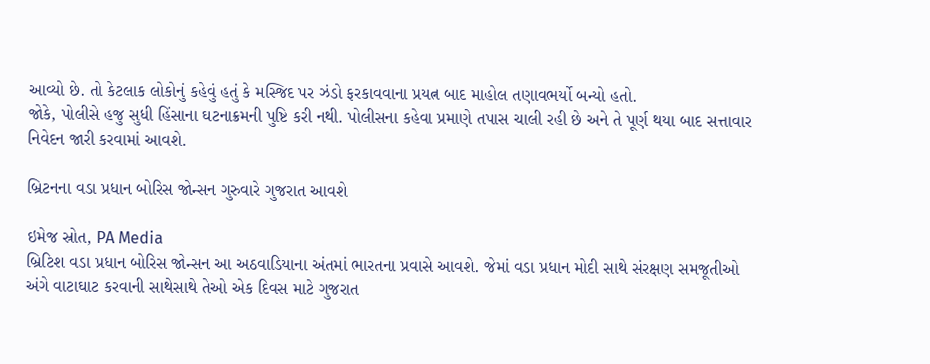આવ્યો છે. તો કેટલાક લોકોનું કહેવું હતું કે મસ્જિદ પર ઝંડો ફરકાવવાના પ્રયત્ન બાદ માહોલ તણાવભર્યો બન્યો હતો.
જોકે, પોલીસે હજુ સુધી હિંસાના ઘટનાક્રમની પુષ્ટિ કરી નથી. પોલીસના કહેવા પ્રમાણે તપાસ ચાલી રહી છે અને તે પૂર્ણ થયા બાદ સત્તાવાર નિવેદન જારી કરવામાં આવશે.

બ્રિટનના વડા પ્રધાન બોરિસ જોન્સન ગુરુવારે ગુજરાત આવશે

ઇમેજ સ્રોત, PA Media
બ્રિટિશ વડા પ્રધાન બોરિસ જોન્સન આ અઠવાડિયાના અંતમાં ભારતના પ્રવાસે આવશે. જેમાં વડા પ્રધાન મોદી સાથે સંરક્ષણ સમજૂતીઓ અંગે વાટાઘાટ કરવાની સાથેસાથે તેઓ એક દિવસ માટે ગુજરાત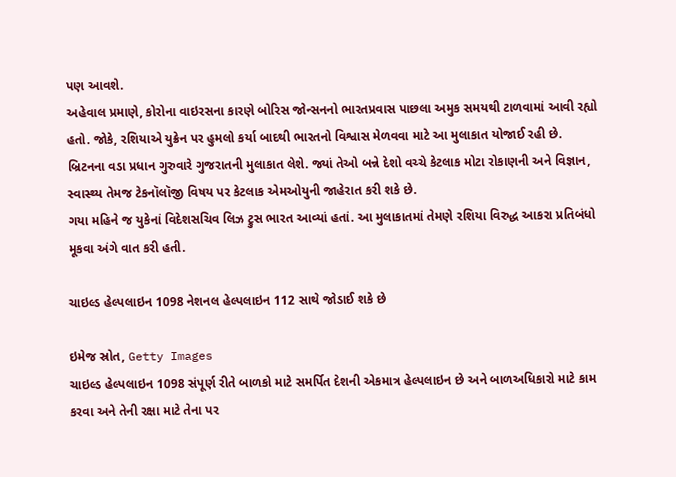પણ આવશે.
અહેવાલ પ્રમાણે, કોરોના વાઇરસના કારણે બોરિસ જોન્સનનો ભારતપ્રવાસ પાછલા અમુક સમયથી ટાળવામાં આવી રહ્યો હતો. જોકે, રશિયાએ યુક્રેન પર હુમલો કર્યા બાદથી ભારતનો વિશ્વાસ મેળવવા માટે આ મુલાકાત યોજાઈ રહી છે.
બ્રિટનના વડા પ્રધાન ગુરુવારે ગુજરાતની મુલાકાત લેશે. જ્યાં તેઓ બન્ને દેશો વચ્ચે કેટલાક મોટા રોકાણની અને વિજ્ઞાન, સ્વાસ્થ્ય તેમજ ટેકનૉલૉજી વિષય પર કેટલાક એમઓયુની જાહેરાત કરી શકે છે.
ગયા મહિને જ યુકેનાં વિદેશસચિવ લિઝ ટ્રુસ ભારત આવ્યાં હતાં. આ મુલાકાતમાં તેમણે રશિયા વિરુદ્ધ આકરા પ્રતિબંધો મૂકવા અંગે વાત કરી હતી.

ચાઇલ્ડ હેલ્પલાઇન 1098 નેશનલ હેલ્પલાઇન 112 સાથે જોડાઈ શકે છે

ઇમેજ સ્રોત, Getty Images
ચાઇલ્ડ હેલ્પલાઇન 1098 સંપૂર્ણ રીતે બાળકો માટે સમર્પિત દેશની એકમાત્ર હેલ્પલાઇન છે અને બાળઅધિકારો માટે કામ કરવા અને તેની રક્ષા માટે તેના પર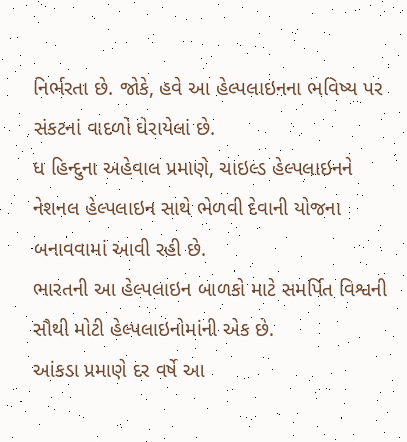નિર્ભરતા છે. જોકે, હવે આ હેલ્પલાઇનના ભવિષ્ય પર સંકટનાં વાદળો ઘેરાયેલાં છે.
ધ હિન્દુના અહેવાલ પ્રમાણે, ચાઇલ્ડ હેલ્પલાઇનને નેશનલ હેલ્પલાઇન સાથે ભેળવી દેવાની યોજના બનાવવામાં આવી રહી છે.
ભારતની આ હેલ્પલાઇન બાળકો માટે સમર્પિત વિશ્વની સૌથી મોટી હેલ્પલાઇનોમાંની એક છે.
આંકડા પ્રમાણે દર વર્ષે આ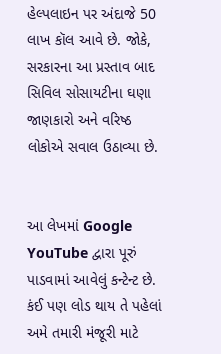હેલ્પલાઇન પર અંદાજે 50 લાખ કૉલ આવે છે. જોકે, સરકારના આ પ્રસ્તાવ બાદ સિવિલ સોસાયટીના ઘણા જાણકારો અને વરિષ્ઠ લોકોએ સવાલ ઉઠાવ્યા છે.


આ લેખમાં Google YouTube દ્વારા પૂરું પાડવામાં આવેલું કન્ટેન્ટ છે. કંઈ પણ લોડ થાય તે પહેલાં અમે તમારી મંજૂરી માટે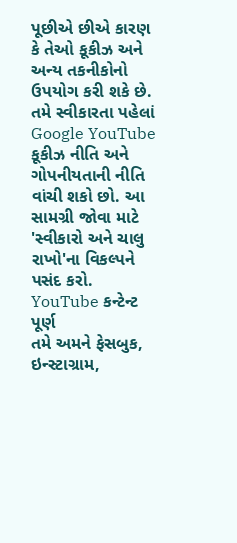પૂછીએ છીએ કારણ કે તેઓ કૂકીઝ અને અન્ય તકનીકોનો ઉપયોગ કરી શકે છે. તમે સ્વીકારતા પહેલાં Google YouTube કૂકીઝ નીતિ અને ગોપનીયતાની નીતિ વાંચી શકો છો. આ સામગ્રી જોવા માટે 'સ્વીકારો અને ચાલુ રાખો'ના વિકલ્પને પસંદ કરો.
YouTube કન્ટેન્ટ પૂર્ણ
તમે અમને ફેસબુક, ઇન્સ્ટાગ્રામ,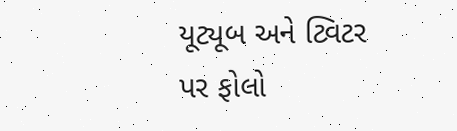યૂટ્યૂબ અને ટ્વિટર પર ફોલો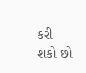કરી શકો છો